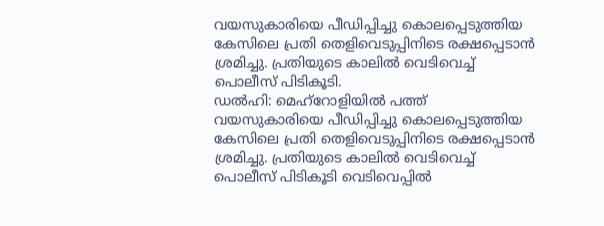വയസുകാരിയെ പീഡിപ്പിച്ചു കൊലപ്പെടുത്തിയ കേസിലെ പ്രതി തെളിവെടുപ്പിനിടെ രക്ഷപ്പെടാൻ ശ്രമിച്ചു. പ്രതിയുടെ കാലിൽ വെടിവെച്ച് പൊലീസ് പിടികൂടി.
ഡൽഹി: മെഹ്റോളിയിൽ പത്ത് വയസുകാരിയെ പീഡിപ്പിച്ചു കൊലപ്പെടുത്തിയ കേസിലെ പ്രതി തെളിവെടുപ്പിനിടെ രക്ഷപ്പെടാൻ ശ്രമിച്ചു. പ്രതിയുടെ കാലിൽ വെടിവെച്ച് പൊലീസ് പിടികൂടി വെടിവെപ്പിൽ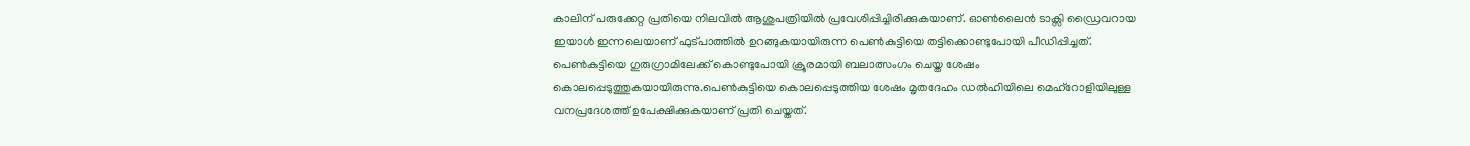കാലിന് പരുക്കേറ്റ പ്രതിയെ നിലവിൽ ആശുപത്രിയിൽ പ്രവേശിപ്പിച്ചിരിക്കുകയാണ്. ഓൺലൈൻ ടാക്സി ഡ്രൈവറായ ഇയാൾ ഇന്നലെയാണ് ഫുട്പാത്തിൽ ഉറങ്ങുകയായിരുന്ന പെൺകുട്ടിയെ തട്ടിക്കൊണ്ടുപോയി പീഡിപ്പിച്ചത്. പെൺകുട്ടിയെ ഗുരുഗ്രാമിലേക്ക് കൊണ്ടുപോയി ക്രൂരമായി ബലാത്സംഗം ചെയ്ത ശേഷം കൊലപ്പെടുത്തുകയായിരുന്നു.പെൺകുട്ടിയെ കൊലപ്പെടുത്തിയ ശേഷം മൃതദേഹം ഡൽഹിയിലെ മെഹ്റോളിയിലുള്ള വനപ്രദേശത്ത് ഉപേക്ഷിക്കുകയാണ് പ്രതി ചെയ്തത്.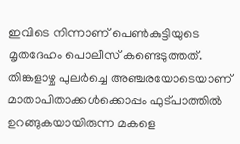ഇവിടെ നിന്നാണ് പെൺകുട്ടിയുടെ മൃതദേഹം പൊലീസ് കണ്ടെടുത്തത്. തിങ്കളാഴ്ച പുലർച്ചെ അഞ്ചരയോടെയാണ് മാതാപിതാക്കൾക്കൊപ്പം ഫുട്പാത്തിൽ ഉറങ്ങുകയായിരുന്ന മകളെ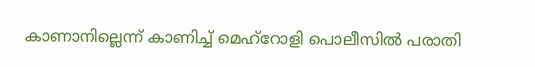കാണാനില്ലെന്ന് കാണിച്ച് മെഹ്റോളി പൊലീസിൽ പരാതി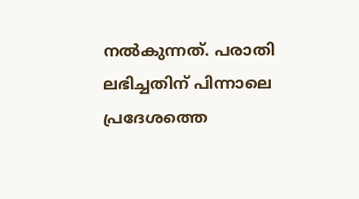നൽകുന്നത്. പരാതി ലഭിച്ചതിന് പിന്നാലെ പ്രദേശത്തെ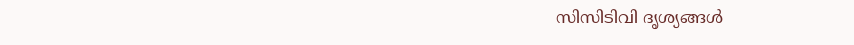സിസിടിവി ദൃശ്യങ്ങൾ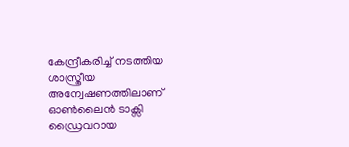കേന്ദ്രീകരിച്ച് നടത്തിയ ശാസ്ത്രീയ അന്വേഷണത്തിലാണ് ഓൺലൈൻ ടാക്സി ഡ്രൈവറായ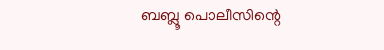ബബ്ലൂ പൊലീസിന്റെ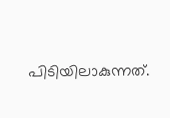പിടിയിലാകുന്നത്.